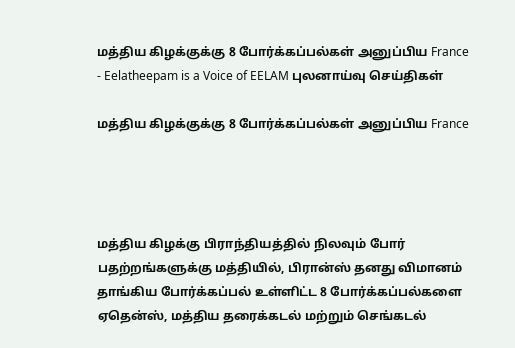மத்திய கிழக்குக்கு 8 போர்க்கப்பல்கள் அனுப்பிய France - Eelatheepam is a Voice of EELAM புலனாய்வு செய்திகள்

மத்திய கிழக்குக்கு 8 போர்க்கப்பல்கள் அனுப்பிய France




மத்திய கிழக்கு பிராந்தியத்தில் நிலவும் போர் பதற்றங்களுக்கு மத்தியில், பிரான்ஸ் தனது விமானம் தாங்கிய போர்க்கப்பல் உள்ளிட்ட 8 போர்க்கப்பல்களை ஏதென்ஸ், மத்திய தரைக்கடல் மற்றும் செங்கடல்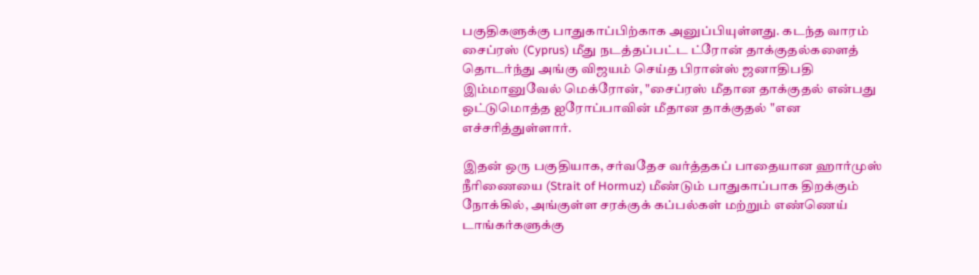பகுதிகளுக்கு பாதுகாப்பிற்காக அனுப்பியுள்ளது. கடந்த வாரம் சைப்ரஸ் (Cyprus) மீது நடத்தப்பட்ட ட்ரோன் தாக்குதல்களைத் தொடர்ந்து அங்கு விஜயம் செய்த பிரான்ஸ் ஜனாதிபதி இம்மானுவேல் மெக்ரோன், "சைப்ரஸ் மீதான தாக்குதல் என்பது ஒட்டுமொத்த ஐரோப்பாவின் மீதான தாக்குதல் "என எச்சரித்துள்ளார்.

இதன் ஒரு பகுதியாக, சர்வதேச வர்த்தகப் பாதையான ஹார்முஸ் நீரிணையை (Strait of Hormuz) மீண்டும் பாதுகாப்பாக திறக்கும் நோக்கில், அங்குள்ள சரக்குக் கப்பல்கள் மற்றும் எண்ணெய் டாங்கர்களுக்கு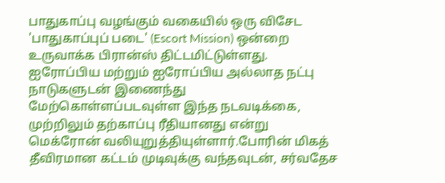பாதுகாப்பு வழங்கும் வகையில் ஒரு விசேட 'பாதுகாப்புப் படை' (Escort Mission) ஒன்றை உருவாக்க பிரான்ஸ் திட்டமிட்டுள்ளது. ஐரோப்பிய மற்றும் ஐரோப்பிய அல்லாத நட்பு நாடுகளுடன் இணைந்து மேற்கொள்ளப்படவுள்ள இந்த நடவடிக்கை, முற்றிலும் தற்காப்பு ரீதியானது என்று மெக்ரோன் வலியுறுத்தியுள்ளார்.போரின் மிகத் தீவிரமான கட்டம் முடிவுக்கு வந்தவுடன், சர்வதேச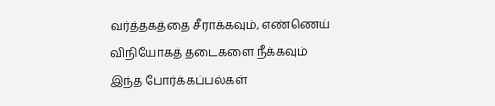வர்த்தகத்தை சீராக்கவும், எண்ணெய் விநியோகத் தடைகளை நீக்கவும் இந்த போர்க்கப்பல்கள்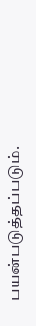பயன்படுத்தப்படும்.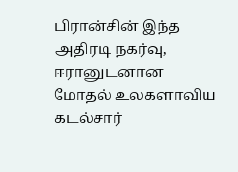பிரான்சின் இந்த அதிரடி நகர்வு, ஈரானுடனான மோதல் உலகளாவிய கடல்சார்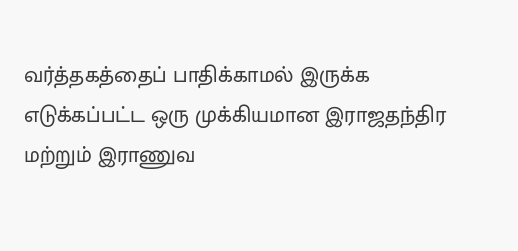வர்த்தகத்தைப் பாதிக்காமல் இருக்க எடுக்கப்பட்ட ஒரு முக்கியமான இராஜதந்திர மற்றும் இராணுவ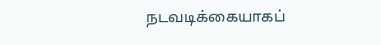நடவடிக்கையாகப்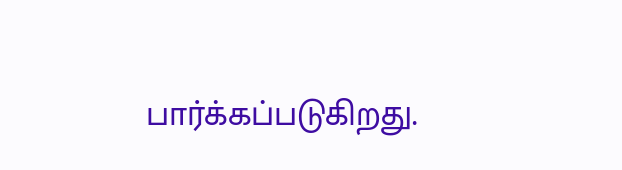பார்க்கப்படுகிறது.